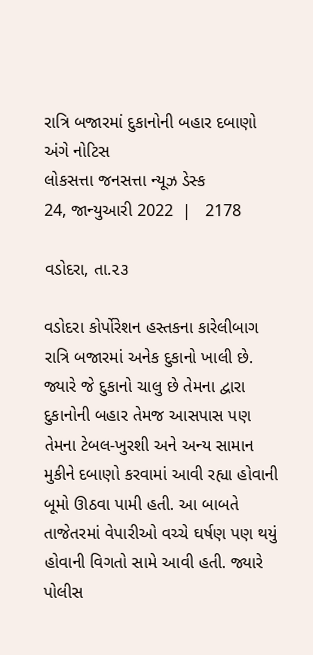રાત્રિ બજારમાં દુકાનોની બહાર દબાણો અંગે નોટિસ
લોકસત્તા જનસત્તા ન્યૂઝ ડેસ્ક
24, જાન્યુઆરી 2022  |   2178

વડોદરા, તા.૨૩

વડોદરા કોર્પોરેશન હસ્તકના કારેલીબાગ રાત્રિ બજારમાં અનેક દુકાનો ખાલી છે. જ્યારે જે દુકાનો ચાલુ છે તેમના દ્વારા દુકાનોની બહાર તેમજ આસપાસ પણ તેમના ટેબલ-ખુરશી અને અન્ય સામાન મુકીને દબાણો કરવામાં આવી રહ્યા હોવાની બૂમો ઊઠવા પામી હતી. આ બાબતે તાજેતરમાં વેપારીઓ વચ્ચે ઘર્ષણ પણ થયું હોવાની વિગતો સામે આવી હતી. જ્યારે પોલીસ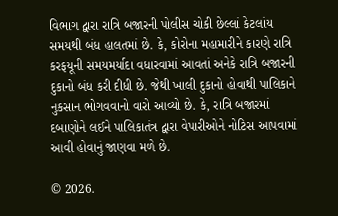વિભાગ દ્વારા રાત્રિ બજારની પોલીસ ચોકી છેલ્લાં કેટલાંય સમયથી બંધ હાલતમાં છે. કે, કોરોના મહામારીને કારણે રાત્રિ કરફયૂની સમયમર્યાદા વધારવામાં આવતાં અનેકે રાત્રિ બજારની દુકાનો બંધ કરી દીધી છે. જેથી ખાલી દુકાનો હોવાથી પાલિકાને નુકસાન ભોગવવાનો વારો આવ્યો છે. કે, રાત્રિ બજારમાં દબાણોને લઈને પાલિકાતંત્ર દ્વારા વેપારીઓને નોટિસ આપવામાં આવી હોવાનું જાણવા મળે છે.

© 2026.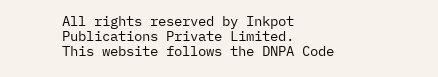All rights reserved by Inkpot Publications Private Limited.
This website follows the DNPA Code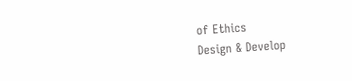of Ethics
Design & Develop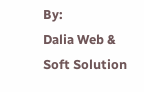By:
Dalia Web & Soft Solution